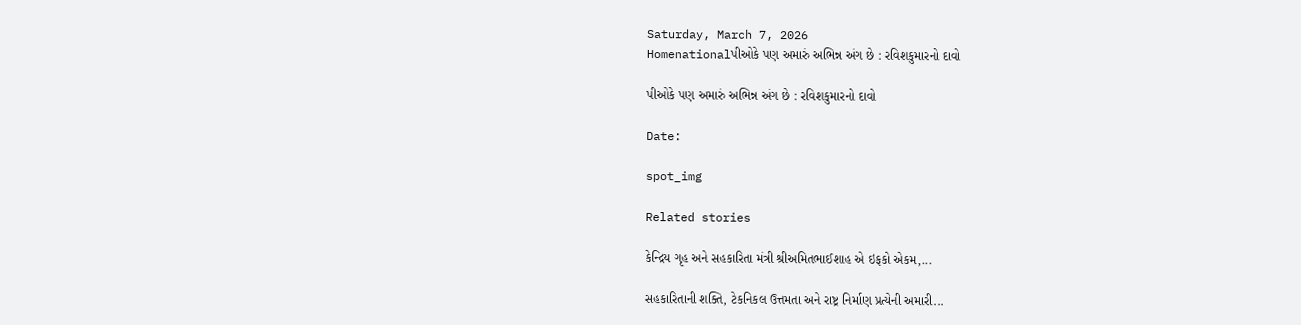Saturday, March 7, 2026
Homenationalપીઓકે પણ અમારું અભિન્ન અંગ છે : રવિશકુમારનો દાવો

પીઓકે પણ અમારું અભિન્ન અંગ છે : રવિશકુમારનો દાવો

Date:

spot_img

Related stories

કેન્દ્રિય ગૃહ અને સહકારિતા મંત્રી શ્રીઅમિતભાઈશાહ એ ઇફકો એકમ,...

સહકારિતાની શક્તિ, ટેકનિકલ ઉત્તમતા અને રાષ્ટ્ર નિર્માણ પ્રત્યેની અમારી...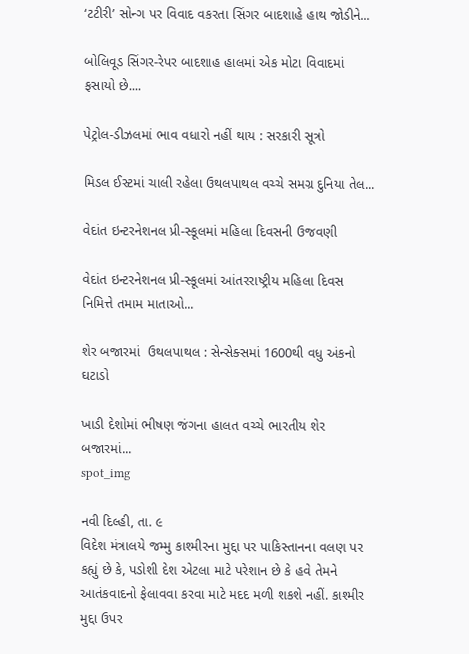‘ટટીરી’ સોન્ગ પર વિવાદ વકરતા સિંગર બાદશાહે હાથ જોડીને...

બોલિવૂડ સિંગર-રેપર બાદશાહ હાલમાં એક મોટા વિવાદમાં ફસાયો છે....

પેટ્રોલ-ડીઝલમાં ભાવ વધારો નહીં થાય : સરકારી સૂત્રો

મિડલ ઈસ્ટમાં ચાલી રહેલા ઉથલપાથલ વચ્ચે સમગ્ર દુનિયા તેલ...

વેદાંત ઇન્ટરનેશનલ પ્રી-સ્કૂલમાં મહિલા દિવસની ઉજવણી

વેદાંત ઇન્ટરનેશનલ પ્રી-સ્કૂલમાં આંતરરાષ્ટ્રીય મહિલા દિવસ નિમિત્તે તમામ માતાઓ...

શેર બજારમાં  ઉથલપાથલ : સેન્સેક્સમાં 1600થી વધુ અંકનો ઘટાડો

ખાડી દેશોમાં ભીષણ જંગના હાલત વચ્ચે ભારતીય શેર બજારમાં...
spot_img

નવી દિલ્હી, તા. ૯
વિદેશ મંત્રાલયે જમ્મુ કાશ્મીરના મુદ્દા પર પાકિસ્તાનના વલણ પર કહ્યું છે કે, પડોશી દેશ એટલા માટે પરેશાન છે કે હવે તેમને આતંકવાદનો ફેલાવવા કરવા માટે મદદ મળી શકશે નહીં. કાશ્મીર મુદ્દા ઉપર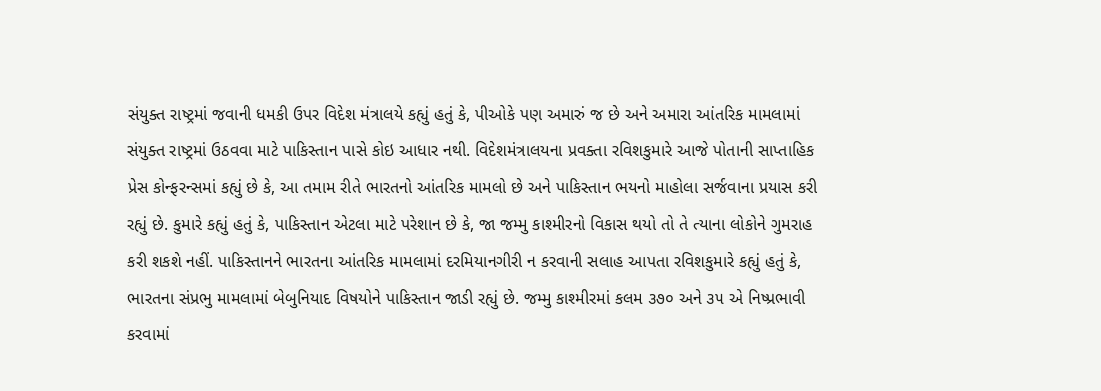સંયુક્ત રાષ્ટ્રમાં જવાની ધમકી ઉપર વિદેશ મંત્રાલયે કહ્યું હતું કે, પીઓકે પણ અમારું જ છે અને અમારા આંતરિક મામલામાં સંયુક્ત રાષ્ટ્રમાં ઉઠવવા માટે પાકિસ્તાન પાસે કોઇ આધાર નથી. વિદેશમંત્રાલયના પ્રવક્તા રવિશકુમારે આજે પોતાની સાપ્તાહિક પ્રેસ કોન્ફરન્સમાં કહ્યું છે કે, આ તમામ રીતે ભારતનો આંતરિક મામલો છે અને પાકિસ્તાન ભયનો માહોલા સર્જવાના પ્રયાસ કરી રહ્યું છે. કુમારે કહ્યું હતું કે, પાકિસ્તાન એટલા માટે પરેશાન છે કે, જા જમ્મુ કાશ્મીરનો વિકાસ થયો તો તે ત્યાના લોકોને ગુમરાહ કરી શકશે નહીં. પાકિસ્તાનને ભારતના આંતરિક મામલામાં દરમિયાનગીરી ન કરવાની સલાહ આપતા રવિશકુમારે કહ્યું હતું કે, ભારતના સંપ્રભુ મામલામાં બેબુનિયાદ વિષયોને પાકિસ્તાન જાડી રહ્યું છે. જમ્મુ કાશ્મીરમાં કલમ ૩૭૦ અને ૩૫ એ નિષ્પ્રભાવી કરવામાં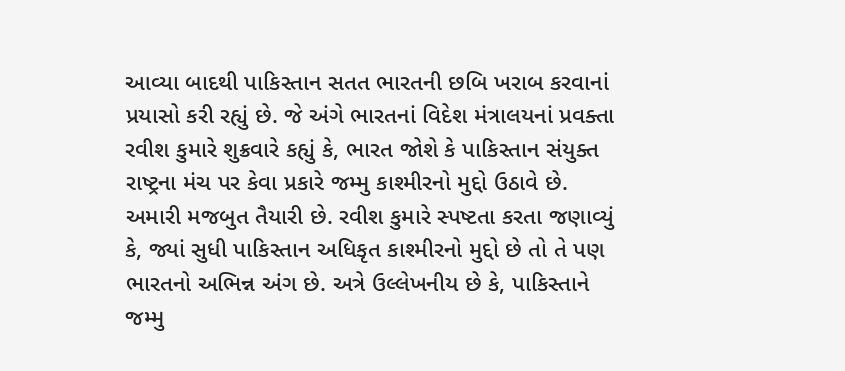આવ્યા બાદથી પાકિસ્તાન સતત ભારતની છબિ ખરાબ કરવાનાં પ્રયાસો કરી રહ્યું છે. જે અંગે ભારતનાં વિદેશ મંત્રાલયનાં પ્રવક્તા રવીશ કુમારે શુક્રવારે કહ્યું કે, ભારત જોશે કે પાકિસ્તાન સંયુક્ત રાષ્ટ્રના મંચ પર કેવા પ્રકારે જમ્મુ કાશ્મીરનો મુદ્દો ઉઠાવે છે. અમારી મજબુત તૈયારી છે. રવીશ કુમારે સ્પષ્ટતા કરતા જણાવ્યું કે, જ્યાં સુધી પાકિસ્તાન અધિકૃત કાશ્મીરનો મુદ્દો છે તો તે પણ ભારતનો અભિન્ન અંગ છે. અત્રે ઉલ્લેખનીય છે કે, પાકિસ્તાને જમ્મુ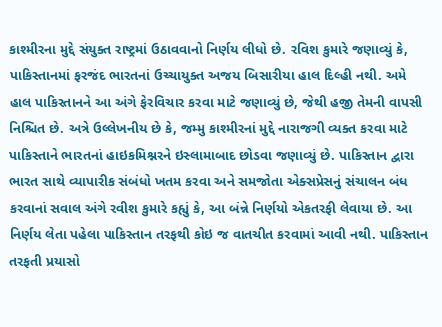કાશ્મીરના મુદ્દે સંયુક્ત રાષ્ટ્રમાં ઉઠાવવાનો નિર્ણય લીધો છે. રવિશ કુમારે જણાવ્યું કે, પાકિસ્તાનમાં ફરજંદ ભારતનાં ઉચ્ચાયુક્ત અજય બિસારીયા હાલ દિલ્હી નથી. અમે હાલ પાકિસ્તાનને આ અંગે ફેરવિચાર કરવા માટે જણાવ્યું છે, જેથી હજી તેમની વાપસી નિશ્ચિત છે. અત્રે ઉલ્લેખનીય છે કે, જમ્મુ કાશ્મીરનાં મુદ્દે નારાજગી વ્યક્ત કરવા માટે પાકિસ્તાને ભારતનાં હાઇકમિશ્નરને ઇસ્લામાબાદ છોડવા જણાવ્યું છે. પાકિસ્તાન દ્વારા ભારત સાથે વ્યાપારીક સંબંધો ખતમ કરવા અને સમજોતા એક્સપ્રેસનું સંચાલન બંધ કરવાનાં સવાલ અંગે રવીશ કુમારે કહ્યું કે, આ બંન્ને નિર્ણયો એકતરફી લેવાયા છે. આ નિર્ણય લેતા પહેલા પાકિસ્તાન તરફથી કોઇ જ વાતચીત કરવામાં આવી નથી. પાકિસ્તાન તરફતી પ્રયાસો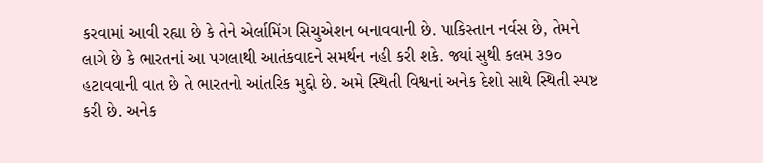કરવામાં આવી રહ્યા છે કે તેને એર્લામિંગ સિચુએશન બનાવવાની છે. પાકિસ્તાન નર્વસ છે, તેમને લાગે છે કે ભારતનાં આ પગલાથી આતંકવાદને સમર્થન નહી કરી શકે. જ્યાં સુથી કલમ ૩૭૦ હટાવવાની વાત છે તે ભારતનો આંતરિક મુદ્દો છે. અમે સ્થિતી વિશ્વનાં અનેક દેશો સાથે સ્થિતી સ્પષ્ટ કરી છે. અનેક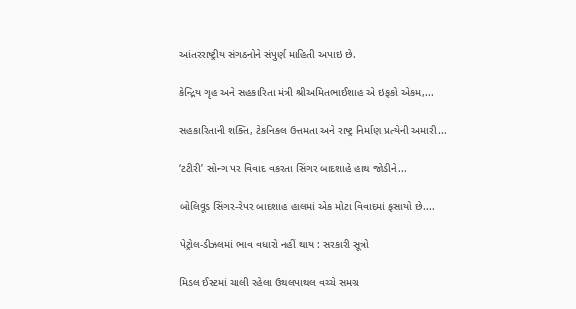આંતરરાષ્ટ્રીય સંગઠનોને સંપુર્ણ માહિતી અપાઇ છે.

કેન્દ્રિય ગૃહ અને સહકારિતા મંત્રી શ્રીઅમિતભાઈશાહ એ ઇફકો એકમ,...

સહકારિતાની શક્તિ, ટેકનિકલ ઉત્તમતા અને રાષ્ટ્ર નિર્માણ પ્રત્યેની અમારી...

‘ટટીરી’ સોન્ગ પર વિવાદ વકરતા સિંગર બાદશાહે હાથ જોડીને...

બોલિવૂડ સિંગર-રેપર બાદશાહ હાલમાં એક મોટા વિવાદમાં ફસાયો છે....

પેટ્રોલ-ડીઝલમાં ભાવ વધારો નહીં થાય : સરકારી સૂત્રો

મિડલ ઈસ્ટમાં ચાલી રહેલા ઉથલપાથલ વચ્ચે સમગ્ર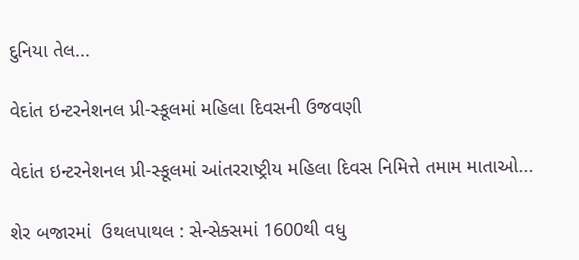દુનિયા તેલ...

વેદાંત ઇન્ટરનેશનલ પ્રી-સ્કૂલમાં મહિલા દિવસની ઉજવણી

વેદાંત ઇન્ટરનેશનલ પ્રી-સ્કૂલમાં આંતરરાષ્ટ્રીય મહિલા દિવસ નિમિત્તે તમામ માતાઓ...

શેર બજારમાં  ઉથલપાથલ : સેન્સેક્સમાં 1600થી વધુ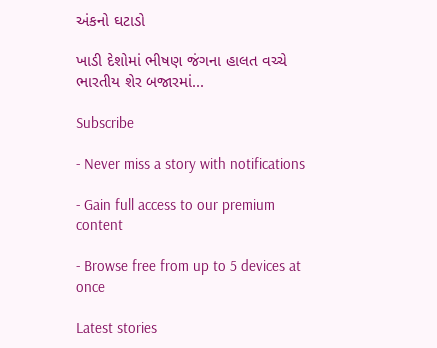અંકનો ઘટાડો

ખાડી દેશોમાં ભીષણ જંગના હાલત વચ્ચે ભારતીય શેર બજારમાં...

Subscribe

- Never miss a story with notifications

- Gain full access to our premium content

- Browse free from up to 5 devices at once

Latest stories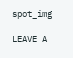spot_img

LEAVE A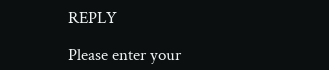REPLY

Please enter your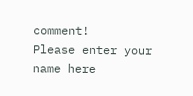comment!
Please enter your name here